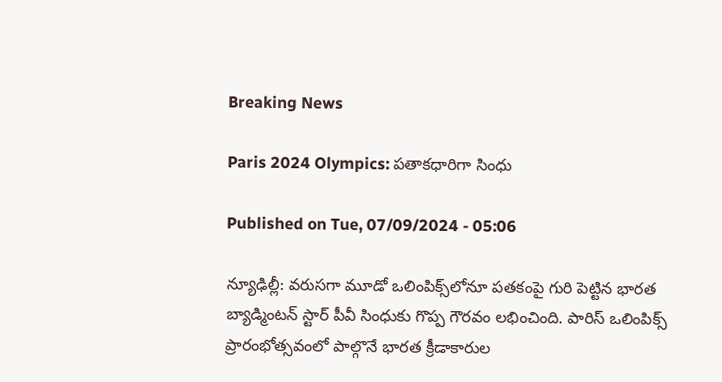Breaking News

Paris 2024 Olympics: పతాకధారిగా సింధు

Published on Tue, 07/09/2024 - 05:06

న్యూఢిల్లీ: వరుసగా మూడో ఒలింపిక్స్‌లోనూ పతకంపై గురి పెట్టిన భారత బ్యాడ్మింటన్‌ స్టార్‌ పీవీ సింధుకు గొప్ప గౌరవం లభించింది. పారిస్‌ ఒలింపిక్స్‌ ప్రారంభోత్సవంలో పాల్గొనే భారత క్రీడాకారుల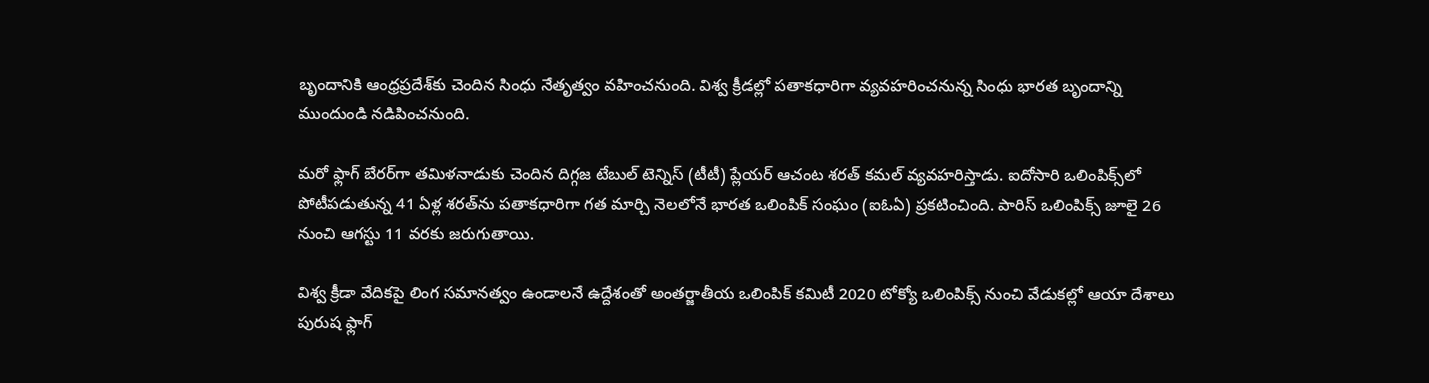బృందానికి ఆంధ్రప్రదేశ్‌కు చెందిన సింధు నేతృత్వం వహించనుంది. విశ్వ క్రీడల్లో పతాకధారిగా వ్యవహరించనున్న సింధు భారత బృందాన్ని ముందుండి నడిపించనుంది.

మరో ఫ్లాగ్‌ బేరర్‌గా తమిళనాడుకు చెందిన దిగ్గజ టేబుల్‌ టెన్నిస్‌ (టీటీ) ప్లేయర్‌ ఆచంట శరత్‌ కమల్‌ వ్యవహరిస్తాడు. ఐదోసారి ఒలింపిక్స్‌లో పోటీపడుతున్న 41 ఏళ్ల శరత్‌ను పతాకధారిగా గత మార్చి నెలలోనే భారత ఒలింపిక్‌ సంఘం (ఐఓఏ) ప్రకటించింది. పారిస్‌ ఒలింపిక్స్‌ జూలై 26 నుంచి ఆగస్టు 11 వరకు జరుగుతాయి.

విశ్వ క్రీడా వేదికపై లింగ సమానత్వం ఉండాలనే ఉద్దేశంతో అంతర్జాతీయ ఒలింపిక్‌ కమిటీ 2020 టోక్యో ఒలింపిక్స్‌ నుంచి వేడుకల్లో ఆయా దేశాలు పురుష ఫ్లాగ్‌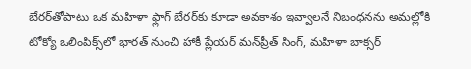బేరర్‌తోపాటు ఒక మహిళా ఫ్లాగ్‌ బేరర్‌కు కూడా అవకాశం ఇవ్వాలనే నిబంధనను అమల్లోకి టోక్యో ఒలింపిక్స్‌లో భారత్‌ నుంచి హాకీ ప్లేయర్‌ మన్‌ప్రీత్‌ సింగ్, మహిళా బాక్సర్‌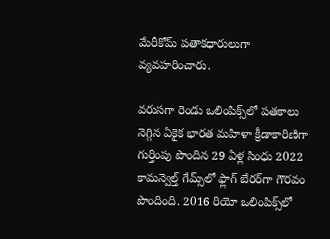మేరీకోమ్‌ పతాకధారులుగా వ్యవహరించారు.

వరుసగా రెండు ఒలింపిక్స్‌లో పతకాలు నెగ్గిన ఏకైక భారత మహిళా క్రీడాకారిణిగా గుర్తింపు పొందిన 29 ఏళ్ల సింధు 2022 కామన్వెల్త్‌ గేమ్స్‌లో ఫ్లాగ్‌ బేరర్‌గా గౌరవం పొందింది. 2016 రియో ఒలింపిక్స్‌లో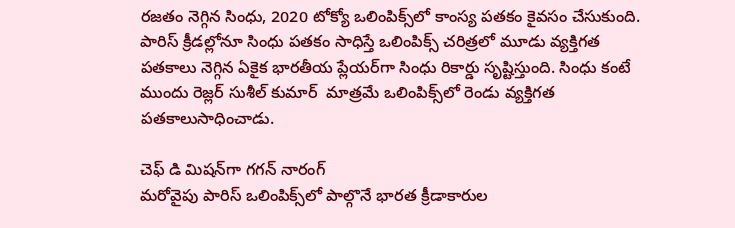రజతం నెగ్గిన సింధు, 2020 టోక్యో ఒలింపిక్స్‌లో కాంస్య పతకం కైవసం చేసుకుంది. పారిస్‌ క్రీడల్లోనూ సింధు పతకం సాధిస్తే ఒలింపిక్స్‌ చరిత్రలో మూడు వ్యక్తిగత పతకాలు నెగ్గిన ఏకైక భారతీయ ప్లేయర్‌గా సింధు రికార్డు సృష్టిస్తుంది. సింధు కంటే ముందు రెజ్లర్‌ సుశీల్‌ కుమార్‌  మాత్రమే ఒలింపిక్స్‌లో రెండు వ్యక్తిగత పతకాలుసాధించాడు.

చెఫ్‌ డి మిషన్‌గా గగన్‌ నారంగ్‌
మరోవైపు పారిస్‌ ఒలింపిక్స్‌లో పాల్గొనే భారత క్రీడాకారుల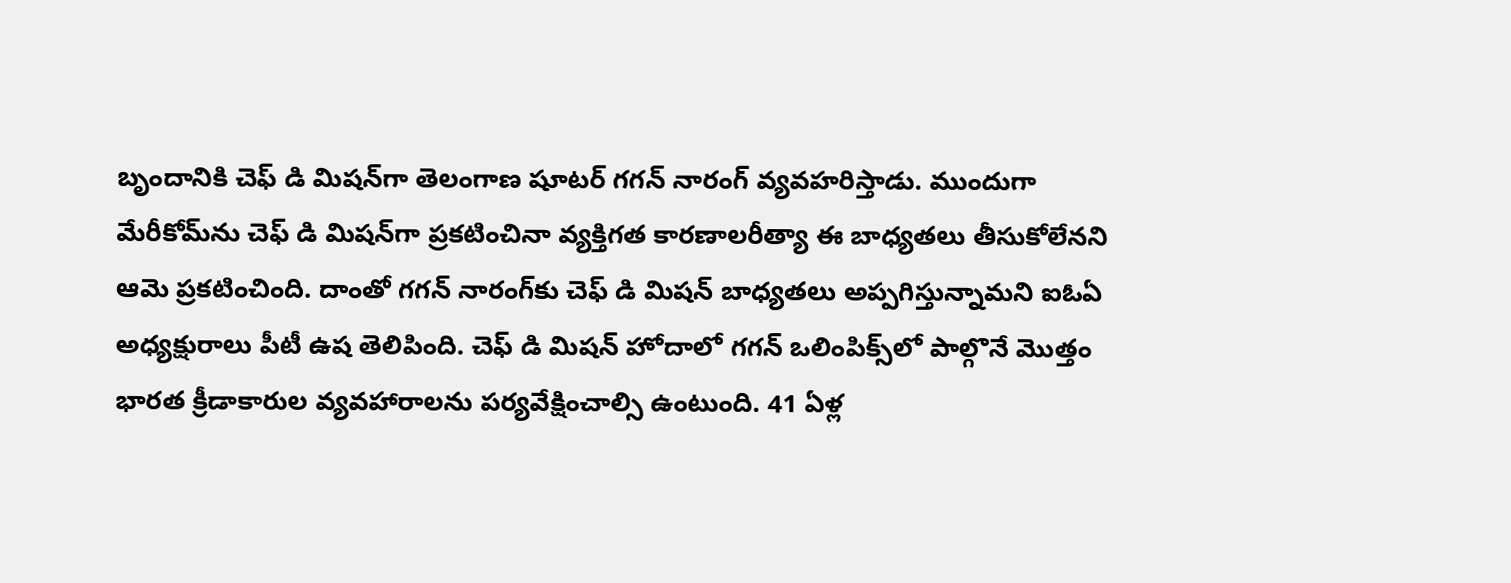బృందానికి చెఫ్‌ డి మిషన్‌గా తెలంగాణ షూటర్‌ గగన్‌ నారంగ్‌ వ్యవహరిస్తాడు. ముందుగా మేరీకోమ్‌ను చెఫ్‌ డి మిషన్‌గా ప్రకటించినా వ్యక్తిగత కారణాలరీత్యా ఈ బాధ్యతలు తీసుకోలేనని ఆమె ప్రకటించింది. దాంతో గగన్‌ నారంగ్‌కు చెఫ్‌ డి మిషన్‌ బాధ్యతలు అప్పగిస్తున్నామని ఐఓఏ అధ్యక్షురాలు పీటీ ఉష తెలిపింది. చెఫ్‌ డి మిషన్‌ హోదాలో గగన్‌ ఒలింపిక్స్‌లో పాల్గొనే మొత్తం భారత క్రీడాకారుల వ్యవహారాలను పర్యవేక్షించాల్సి ఉంటుంది. 41 ఏళ్ల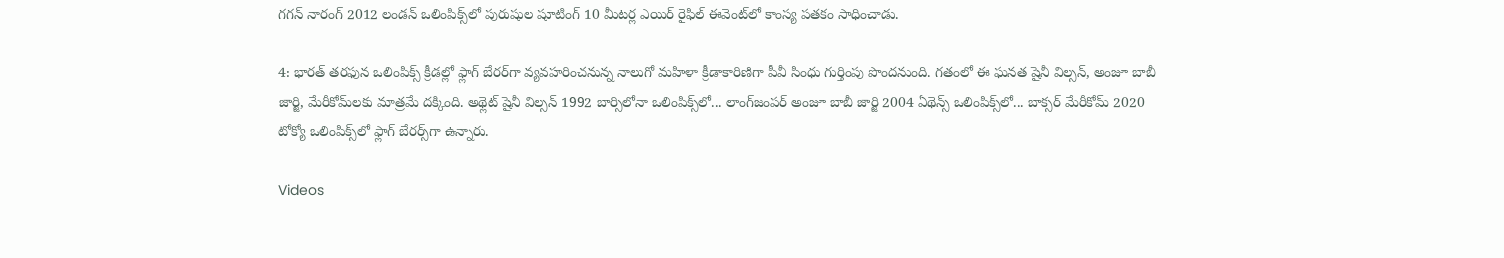గగన్‌ నారంగ్‌ 2012 లండన్‌ ఒలింపిక్స్‌లో పురుషుల షూటింగ్‌ 10 మీటర్ల ఎయిర్‌ రైఫిల్‌ ఈవెంట్‌లో కాంస్య పతకం సాధించాడు.

4: భారత్‌ తరఫున ఒలింపిక్స్‌ క్రీడల్లో ఫ్లాగ్‌ బేరర్‌గా వ్యవహరించనున్న నాలుగో మహిళా క్రీడాకారిణిగా పీవీ సింధు గుర్తింపు పొందనుంది. గతంలో ఈ ఘనత షైనీ విల్సన్, అంజూ బాబీ జార్జి, మేరీకోమ్‌లకు మాత్రమే దక్కింది. అథ్లెట్‌ షైనీ విల్సన్‌ 1992 బార్సిలోనా ఒలింపిక్స్‌లో... లాంగ్‌జంపర్‌ అంజూ బాబీ జార్జి 2004 ఏథెన్స్‌ ఒలింపిక్స్‌లో... బాక్సర్‌ మేరీకోమ్‌ 2020 టోక్యో ఒలింపిక్స్‌లో ఫ్లాగ్‌ బేరర్స్‌గా ఉన్నారు.

Videos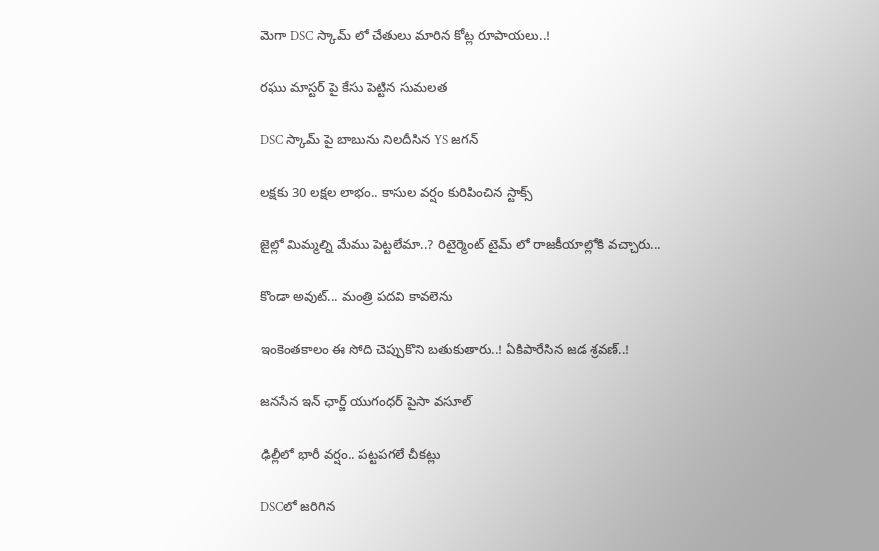మెగా DSC స్కామ్ లో చేతులు మారిన కోట్ల రూపాయలు..!

రఘు మాస్టర్ పై కేసు పెట్టిన సుమలత

DSC స్కామ్ పై బాబును నిలదీసిన YS జగన్

లక్షకు 30 లక్షల లాభం.. కాసుల వర్షం కురిపించిన స్టాక్స్

జైల్లో మిమ్మల్ని మేము పెట్టలేమా..? రిటైర్మెంట్ టైమ్ లో రాజకీయాల్లోకి వచ్చారు...

కొండా అవుట్... మంత్రి పదవి కావలెను

ఇంకెంతకాలం ఈ సోది చెప్పుకొని బతుకుతారు..! ఏకిపారేసిన జడ శ్రవణ్..!

జనసేన ఇన్ ఛార్జ్ యుగంధర్ పైసా వసూల్

ఢిల్లీలో భారీ వర్షం.. పట్టపగలే చీకట్లు

DSCలో జరిగిన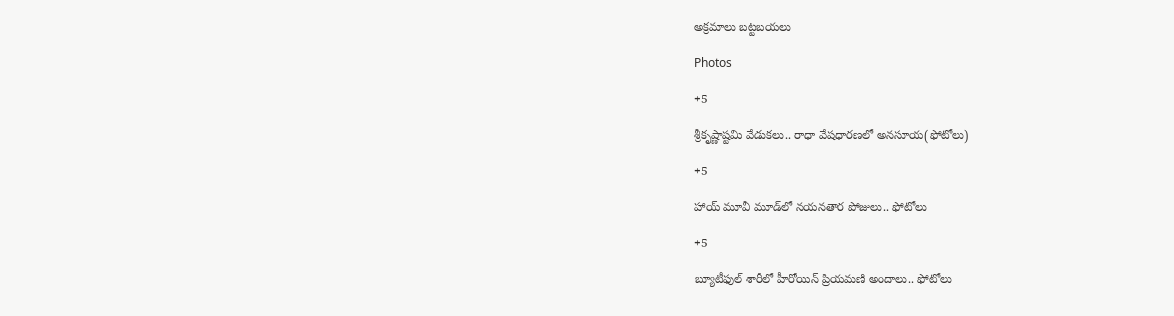అక్రమాలు బట్టబయలు

Photos

+5

శ్రీకృష్ణాష్టమి వేడుకలు.. రాధా వేషధారణలో అనసూయ(ఫోటోలు)

+5

హాయ్ మూవీ మూడ్‌లో నయనతార పోజులు.. ఫోటోలు

+5

బ్యూటీఫుల్ శారీలో హీరోయిన్ ప్రియమణి అందాలు.. ఫోటోలు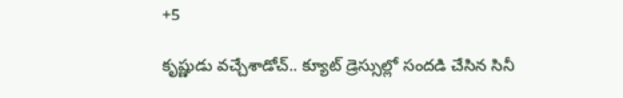+5

కృష్ణుడు వచ్చేశాడోచ్.. క్యూట్ డ్రెస్సుల్లో సందడి చేసిన సినీ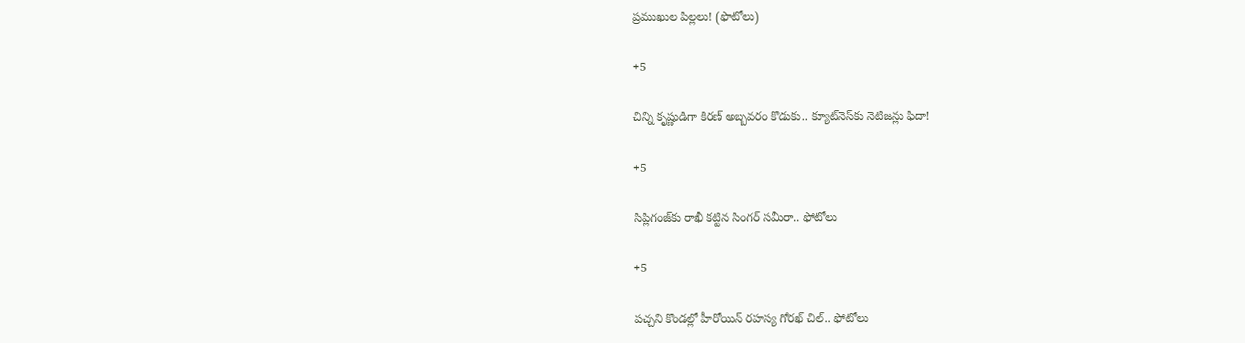ప్రముఖుల పిల్లలు! (ఫొటోలు)

+5

చిన్ని కృష్ణుడిగా కిరణ్ అబ్బవరం కొడుకు.. క్యూట్‌నెస్‌కు నెటిజన్లు ఫిదా!

+5

సిప్లిగంజ్‌కు రాఖీ కట్టిన సింగర్ సమీరా.. ఫోటోలు

+5

పచ్చని కొండల్లో హీరోయిన్ రహస్య గోరఖ్ చిల్.. ఫోటోలు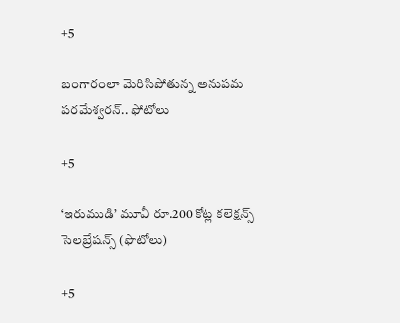+5

బంగారంలా మెరిసిపోతున్న అనుపమ పరమేశ్వరన్.. ఫోటోలు

+5

‘ఇరుముడి’ మూవీ రూ.200 కోట్ల కలెక్షన్స్ సెలబ్రేషన్స్ (ఫొటోలు)

+5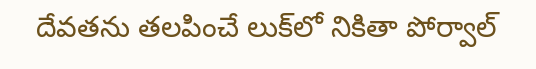దేవతను తలపించే లుక్‌లో నికితా పోర్వాల్‌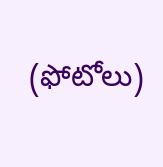(ఫోటోలు)